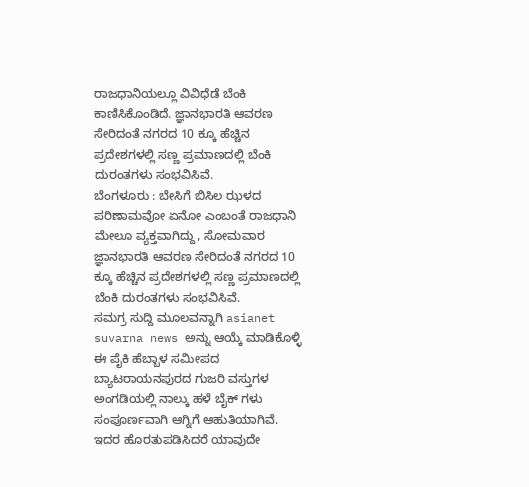ರಾಜಧಾನಿಯಲ್ಲೂ ವಿವಿಧೆಡೆ ಬೆಂಕಿ ಕಾಣಿಸಿಕೊಂಡಿದೆ. ಜ್ಞಾನಭಾರತಿ ಆವರಣ ಸೇರಿದಂತೆ ನಗರದ 10 ಕ್ಕೂ ಹೆಚ್ಚಿನ ಪ್ರದೇಶಗಳಲ್ಲಿ ಸಣ್ಣ ಪ್ರಮಾಣದಲ್ಲಿ ಬೆಂಕಿ ದುರಂತಗಳು ಸಂಭವಿಸಿವೆ.
ಬೆಂಗಳೂರು : ಬೇಸಿಗೆ ಬಿಸಿಲ ಝಳದ ಪರಿಣಾಮವೋ ಏನೋ ಎಂಬಂತೆ ರಾಜಧಾನಿ ಮೇಲೂ ವ್ಯಕ್ತವಾಗಿದ್ದು, ಸೋಮವಾರ ಜ್ಞಾನಭಾರತಿ ಆವರಣ ಸೇರಿದಂತೆ ನಗರದ 10 ಕ್ಕೂ ಹೆಚ್ಚಿನ ಪ್ರದೇಶಗಳಲ್ಲಿ ಸಣ್ಣ ಪ್ರಮಾಣದಲ್ಲಿ ಬೆಂಕಿ ದುರಂತಗಳು ಸಂಭವಿಸಿವೆ.
ಸಮಗ್ರ ಸುದ್ದಿ ಮೂಲವನ್ನಾಗಿ asianet suvarna news ಅನ್ನು ಆಯ್ಕೆ ಮಾಡಿಕೊಳ್ಳಿ
ಈ ಪೈಕಿ ಹೆಬ್ಬಾಳ ಸಮೀಪದ ಬ್ಯಾಟರಾಯನಪುರದ ಗುಜರಿ ವಸ್ತುಗಳ ಅಂಗಡಿಯಲ್ಲಿ ನಾಲ್ಕು ಹಳೆ ಬೈಕ್ ಗಳು ಸಂಪೂರ್ಣವಾಗಿ ಆಗ್ನಿಗೆ ಆಹುತಿಯಾಗಿವೆ. ಇದರ ಹೊರತುಪಡಿಸಿದರೆ ಯಾವುದೇ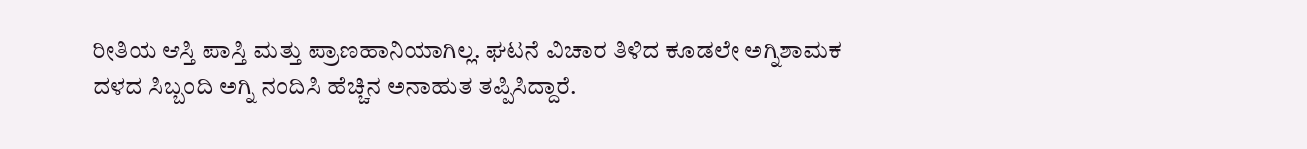ರೀತಿಯ ಆಸ್ತಿ ಪಾಸ್ತಿ ಮತ್ತು ಪ್ರಾಣಹಾನಿಯಾಗಿಲ್ಲ. ಘಟನೆ ವಿಚಾರ ತಿಳಿದ ಕೂಡಲೇ ಅಗ್ನಿಶಾಮಕ ದಳದ ಸಿಬ್ಬಂದಿ ಅಗ್ನಿ ನಂದಿಸಿ ಹೆಚ್ಚಿನ ಅನಾಹುತ ತಪ್ಪಿಸಿದ್ದಾರೆ.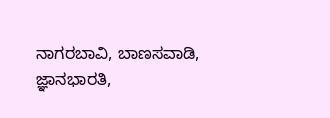ನಾಗರಬಾವಿ, ಬಾಣಸವಾಡಿ, ಜ್ಞಾನಭಾರತಿ,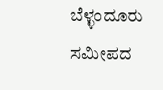ಬೆಳ್ಳಂದೂರು ಸಮೀಪದ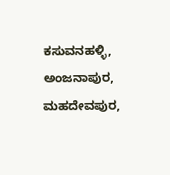ಕಸುವನಹಳ್ಳಿ, ಅಂಜನಾಪುರ, ಮಹದೇವಪುರ,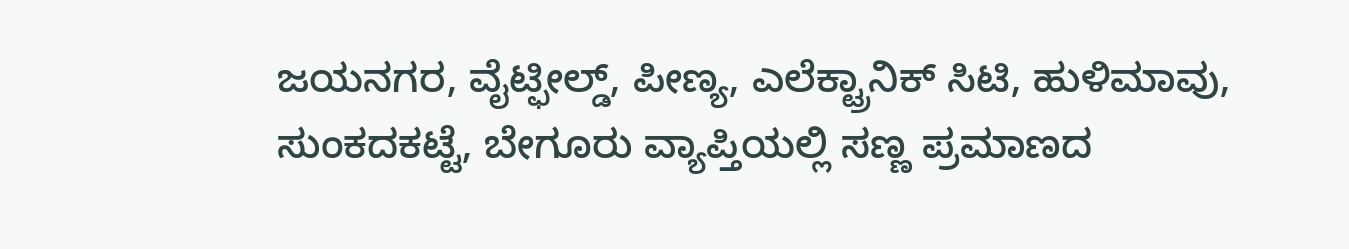ಜಯನಗರ, ವೈಟ್ಫೀಲ್ಡ್, ಪೀಣ್ಯ, ಎಲೆಕ್ಟ್ರಾನಿಕ್ ಸಿಟಿ, ಹುಳಿಮಾವು, ಸುಂಕದಕಟ್ಟೆ, ಬೇಗೂರು ವ್ಯಾಪ್ತಿಯಲ್ಲಿ ಸಣ್ಣ ಪ್ರಮಾಣದ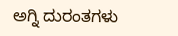ಅಗ್ನಿ ದುರಂತಗಳು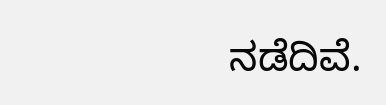ನಡೆದಿವೆ.